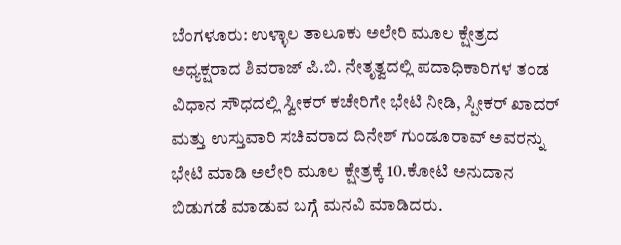ಬೆಂಗಳೂರು: ಉಳ್ಳಾಲ ತಾಲೂಕು ಅಲೇರಿ ಮೂಲ ಕ್ಷೇತ್ರದ ಅಧ್ಯಕ್ಷರಾದ ಶಿವರಾಜ್ ಪಿ.ಬಿ. ನೇತೃತ್ವದಲ್ಲಿ ಪದಾಧಿಕಾರಿಗಳ ತಂಡ ವಿಧಾನ ಸೌಧದಲ್ಲಿ ಸ್ವೀಕರ್ ಕಚೇರಿಗೇ ಭೇಟಿ ನೀಡಿ, ಸ್ಪೀಕರ್ ಖಾದರ್ ಮತ್ತು ಉಸ್ತುವಾರಿ ಸಚಿವರಾದ ದಿನೇಶ್ ಗುಂಡೂರಾವ್ ಅವರನ್ನು ಭೇಟಿ ಮಾಡಿ ಅಲೇರಿ ಮೂಲ ಕ್ಷೇತ್ರಕ್ಕೆ 10.ಕೋಟಿ ಅನುದಾನ ಬಿಡುಗಡೆ ಮಾಡುವ ಬಗ್ಗೆ ಮನವಿ ಮಾಡಿದರು.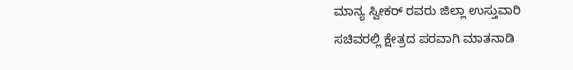ಮಾನ್ಯ ಸ್ವೀಕರ್ ರವರು ಜಿಲ್ಲಾ ಉಸ್ತುವಾರಿ ಸಚಿವರಲ್ಲಿ ಕ್ಷೇತ್ರದ ಪರವಾಗಿ ಮಾತನಾಡಿ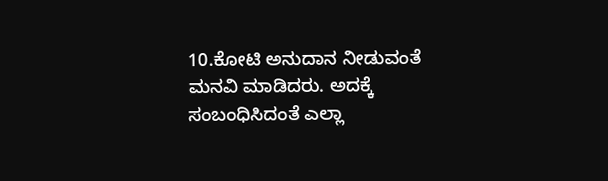10.ಕೋಟಿ ಅನುದಾನ ನೀಡುವಂತೆ ಮನವಿ ಮಾಡಿದರು. ಅದಕ್ಕೆ ಸಂಬಂಧಿಸಿದಂತೆ ಎಲ್ಲಾ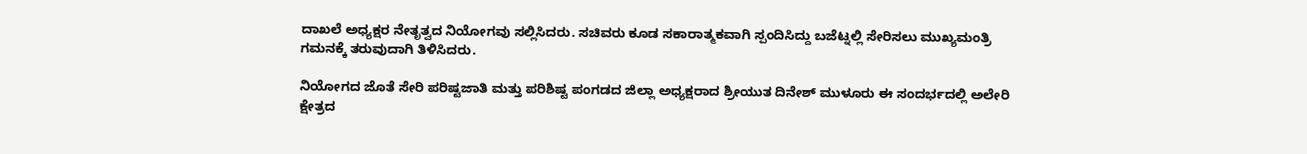ದಾಖಲೆ ಅಧ್ಯಕ್ಷರ ನೇತೃತ್ವದ ನಿಯೋಗವು ಸಲ್ಲಿಸಿದರು. ಸಚಿವರು ಕೂಡ ಸಕಾರಾತ್ಮಕವಾಗಿ ಸ್ಪಂದಿಸಿದ್ದು ಬಜೆಟ್ನಲ್ಲಿ ಸೇರಿಸಲು ಮುಖ್ಯಮಂತ್ರಿ ಗಮನಕ್ಕೆ ತರುವುದಾಗಿ ತಿಳಿಸಿದರು.

ನಿಯೋಗದ ಜೊತೆ ಸೇರಿ ಪರಿಷ್ಟಜಾತಿ ಮತ್ತು ಪರಿಶಿಷ್ಟ ಪಂಗಡದ ಜಿಲ್ಲಾ ಅಧ್ಯಕ್ಷರಾದ ಶ್ರೀಯುತ ದಿನೇಶ್ ಮುಳೂರು ಈ ಸಂದರ್ಭದಲ್ಲಿ ಅಲೇರಿ ಕ್ಷೇತ್ರದ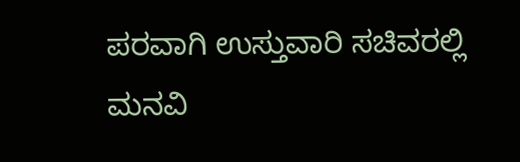ಪರವಾಗಿ ಉಸ್ತುವಾರಿ ಸಚಿವರಲ್ಲಿ ಮನವಿ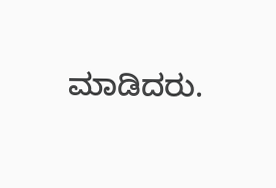ಮಾಡಿದರು.